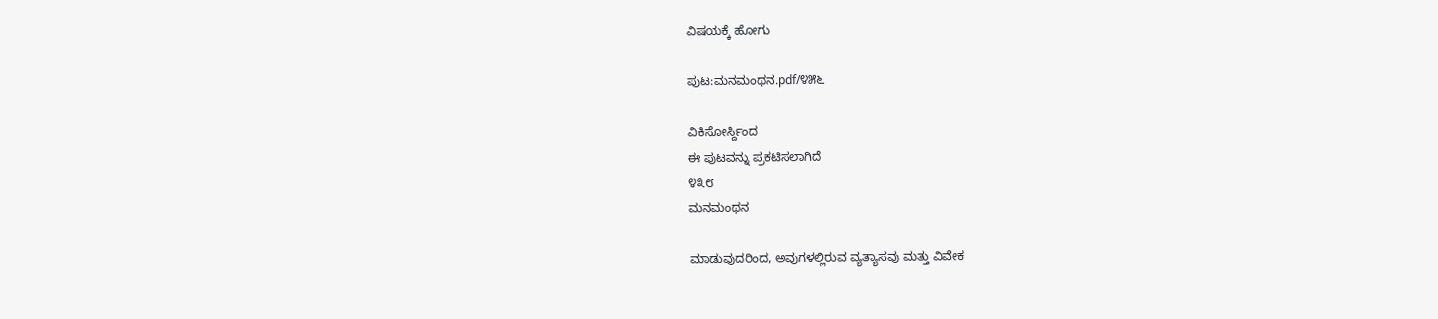ವಿಷಯಕ್ಕೆ ಹೋಗು

ಪುಟ:ಮನಮಂಥನ.pdf/೪೫೬

ವಿಕಿಸೋರ್ಸ್ದಿಂದ
ಈ ಪುಟವನ್ನು ಪ್ರಕಟಿಸಲಾಗಿದೆ
೪೩೮
ಮನಮಂಥನ

ಮಾಡುವುದರಿಂದ, ಅವುಗಳಲ್ಲಿರುವ ವ್ಯತ್ಯಾಸವು ಮತ್ತು ವಿವೇಕ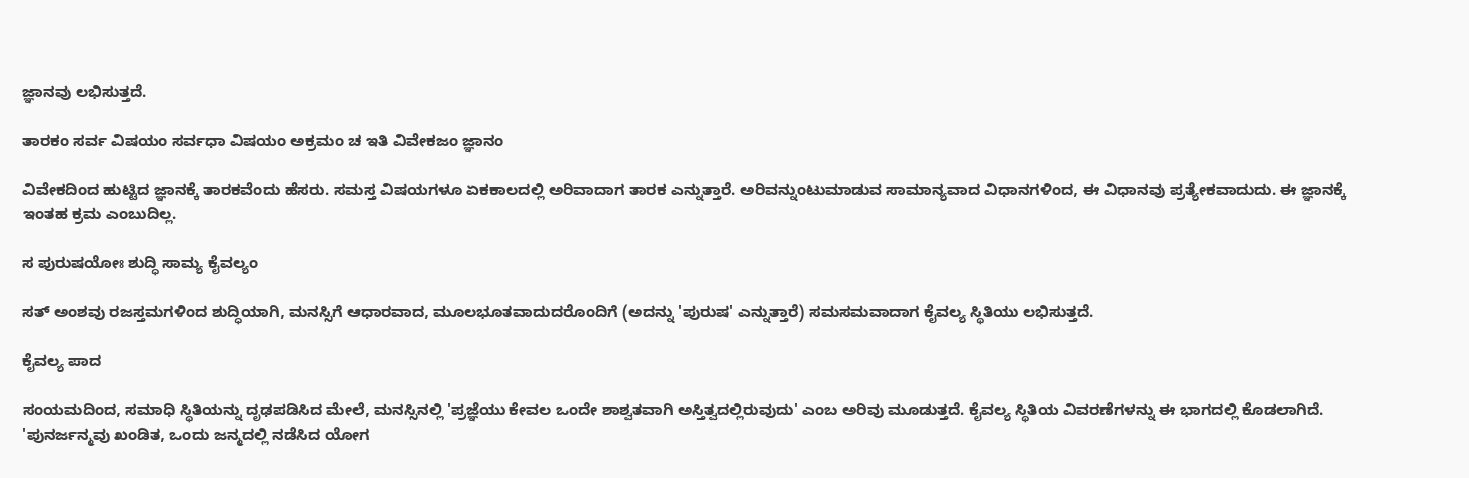ಜ್ಞಾನವು ಲಭಿಸುತ್ತದೆ.

ತಾರಕಂ ಸರ್ವ ವಿಷಯಂ ಸರ್ವಧಾ ವಿಷಯಂ ಅಕ್ರಮಂ ಚ ಇತಿ ವಿವೇಕಜಂ ಜ್ಞಾನಂ

ವಿವೇಕದಿಂದ ಹುಟ್ಟಿದ ಜ್ಞಾನಕ್ಕೆ ತಾರಕವೆಂದು ಹೆಸರು. ಸಮಸ್ತ ವಿಷಯಗಳೂ ಏಕಕಾಲದಲ್ಲಿ ಅರಿವಾದಾಗ ತಾರಕ ಎನ್ನುತ್ತಾರೆ. ಅರಿವನ್ನುಂಟುಮಾಡುವ ಸಾಮಾನ್ಯವಾದ ವಿಧಾನಗಳಿಂದ, ಈ ವಿಧಾನವು ಪ್ರತ್ಯೇಕವಾದುದು. ಈ ಜ್ಞಾನಕ್ಕೆ ಇಂತಹ ಕ್ರಮ ಎಂಬುದಿಲ್ಲ.

ಸ ಪುರುಷಯೋಃ ಶುದ್ಧಿ ಸಾಮ್ಯ ಕೈವಲ್ಯಂ

ಸತ್ ಅಂಶವು ರಜಸ್ತಮಗಳಿಂದ ಶುದ್ಧಿಯಾಗಿ, ಮನಸ್ಸಿಗೆ ಆಧಾರವಾದ, ಮೂಲಭೂತವಾದುದರೊಂದಿಗೆ (ಅದನ್ನು 'ಪುರುಷ' ಎನ್ನುತ್ತಾರೆ) ಸಮಸಮವಾದಾಗ ಕೈವಲ್ಯ ಸ್ಥಿತಿಯು ಲಭಿಸುತ್ತದೆ.

ಕೈವಲ್ಯ ಪಾದ

ಸಂಯಮದಿಂದ, ಸಮಾಧಿ ಸ್ಥಿತಿಯನ್ನು ದೃಢಪಡಿಸಿದ ಮೇಲೆ, ಮನಸ್ಸಿನಲ್ಲಿ 'ಪ್ರಜ್ಞೆಯು ಕೇವಲ ಒಂದೇ ಶಾಶ್ವತವಾಗಿ ಅಸ್ತಿತ್ವದಲ್ಲಿರುವುದು' ಎಂಬ ಅರಿವು ಮೂಡುತ್ತದೆ. ಕೈವಲ್ಯ ಸ್ಥಿತಿಯ ವಿವರಣೆಗಳನ್ನು ಈ ಭಾಗದಲ್ಲಿ ಕೊಡಲಾಗಿದೆ. 'ಪುನರ್ಜನ್ಮವು ಖಂಡಿತ, ಒಂದು ಜನ್ಮದಲ್ಲಿ ನಡೆಸಿದ ಯೋಗ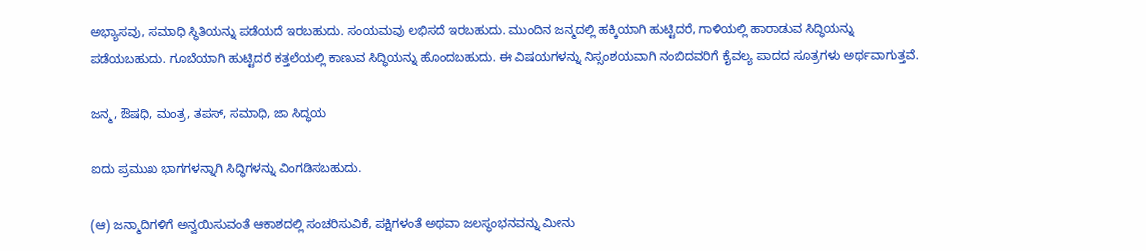ಅಭ್ಯಾಸವು, ಸಮಾಧಿ ಸ್ಥಿತಿಯನ್ನು ಪಡೆಯದೆ ಇರಬಹುದು. ಸಂಯಮವು ಲಭಿಸದೆ ಇರಬಹುದು. ಮುಂದಿನ ಜನ್ಮದಲ್ಲಿ ಹಕ್ಕಿಯಾಗಿ ಹುಟ್ಟಿದರೆ, ಗಾಳಿಯಲ್ಲಿ ಹಾರಾಡುವ ಸಿದ್ಧಿಯನ್ನು ಪಡೆಯಬಹುದು. ಗೂಬೆಯಾಗಿ ಹುಟ್ಟಿದರೆ ಕತ್ತಲೆಯಲ್ಲಿ ಕಾಣುವ ಸಿದ್ಧಿಯನ್ನು ಹೊಂದಬಹುದು. ಈ ವಿಷಯಗಳನ್ನು ನಿಸ್ಸಂಶಯವಾಗಿ ನಂಬಿದವರಿಗೆ ಕೈವಲ್ಯ ಪಾದದ ಸೂತ್ರಗಳು ಅರ್ಥವಾಗುತ್ತವೆ.

ಜನ್ಮ, ಔಷಧಿ, ಮಂತ್ರ, ತಪಸ್, ಸಮಾಧಿ, ಜಾ ಸಿದ್ಧಯ

ಐದು ಪ್ರಮುಖ ಭಾಗಗಳನ್ನಾಗಿ ಸಿದ್ಧಿಗಳನ್ನು ವಿಂಗಡಿಸಬಹುದು.

(ಆ) ಜನ್ಮಾದಿಗಳಿಗೆ ಅನ್ವಯಿಸುವಂತೆ ಆಕಾಶದಲ್ಲಿ ಸಂಚರಿಸುವಿಕೆ, ಪಕ್ಷಿಗಳಂತೆ ಅಥವಾ ಜಲಸ್ಥಂಭನವನ್ನು ಮೀನು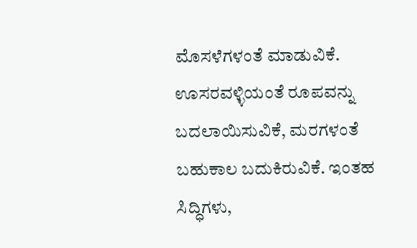ಮೊಸಳೆಗಳಂತೆ ಮಾಡುವಿಕೆ. ಊಸರವಳ್ಳಿಯಂತೆ ರೂಪವನ್ನು ಬದಲಾಯಿಸುವಿಕೆ, ಮರಗಳಂತೆ ಬಹುಕಾಲ ಬದುಕಿರುವಿಕೆ. ಇಂತಹ ಸಿದ್ಧಿಗಳು,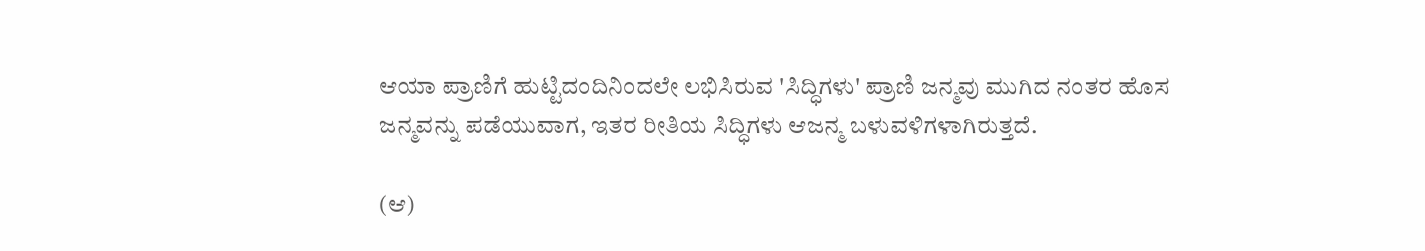ಆಯಾ ಪ್ರಾಣಿಗೆ ಹುಟ್ಟಿದಂದಿನಿಂದಲೇ ಲಭಿಸಿರುವ 'ಸಿದ್ಧಿಗಳು' ಪ್ರಾಣಿ ಜನ್ಮವು ಮುಗಿದ ನಂತರ ಹೊಸ ಜನ್ಮವನ್ನು ಪಡೆಯುವಾಗ, ಇತರ ರೀತಿಯ ಸಿದ್ಧಿಗಳು ಆಜನ್ಮ ಬಳುವಳಿಗಳಾಗಿರುತ್ತದೆ.

(ಆ)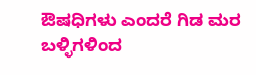ಔಷಧಿಗಳು ಎಂದರೆ ಗಿಡ ಮರ ಬಳ್ಳಿಗಳಿಂದ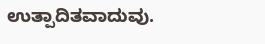ಉತ್ಪಾದಿತವಾದುವು.